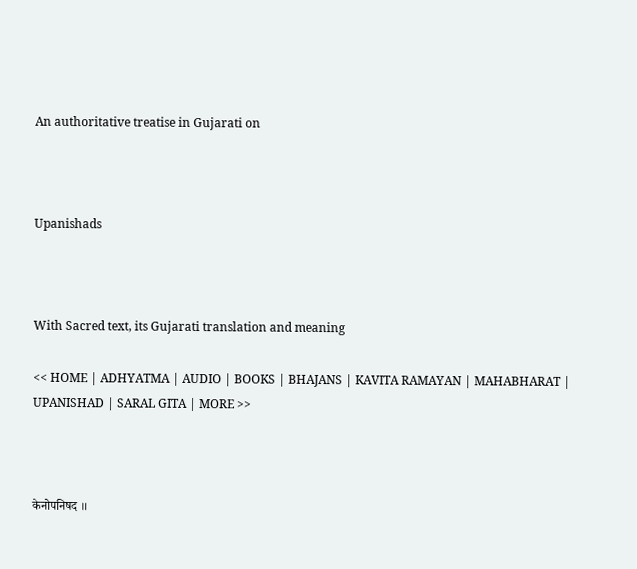An authoritative treatise in Gujarati on



Upanishads



With Sacred text, its Gujarati translation and meaning

<< HOME | ADHYATMA | AUDIO | BOOKS | BHAJANS | KAVITA RAMAYAN | MAHABHARAT | UPANISHAD | SARAL GITA | MORE >>



केनोपनिषद ॥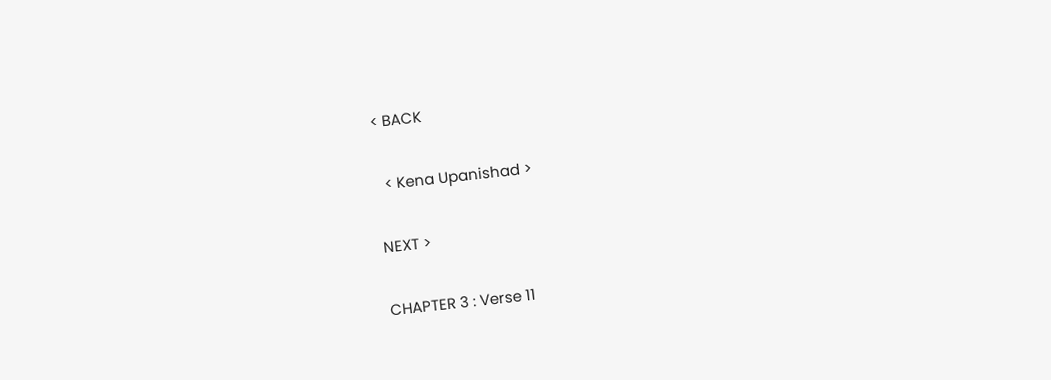< BACK

  < Kena Upanishad >

NEXT >

CHAPTER 3 : Verse 11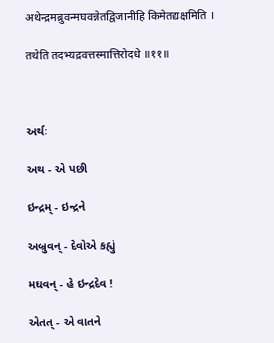अथेन्द्रमब्रुवन्मघवन्नेतद्विजानीहि किमेतद्यक्षमिति ।

तथेति तदभ्यद्रवत्तस्मात्तिरोदधे ॥११॥



અર્થઃ

અથ - એ પછી

ઇન્દ્રમ્ - ઇન્દ્રને

અબ્રુવન્ - દેવોએ કહ્યું

મઘવન્ - હે ઇન્દ્રદેવ !

એતત્ - એ વાતને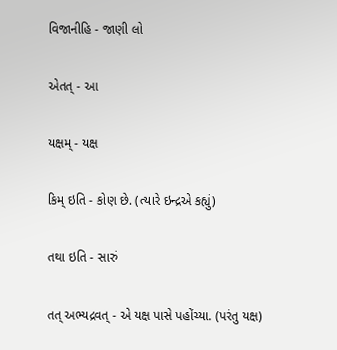વિજાનીહિ - જાણી લો

એતત્ - આ

યક્ષમ્ - યક્ષ

કિમ્ ઇતિ - કોણ છે. (ત્યારે ઇન્દ્રએ કહ્યું)

તથા ઇતિ - સારું

તત્ અભ્યદ્રવત્ - એ યક્ષ પાસે પહોંચ્યા. (પરંતુ યક્ષ)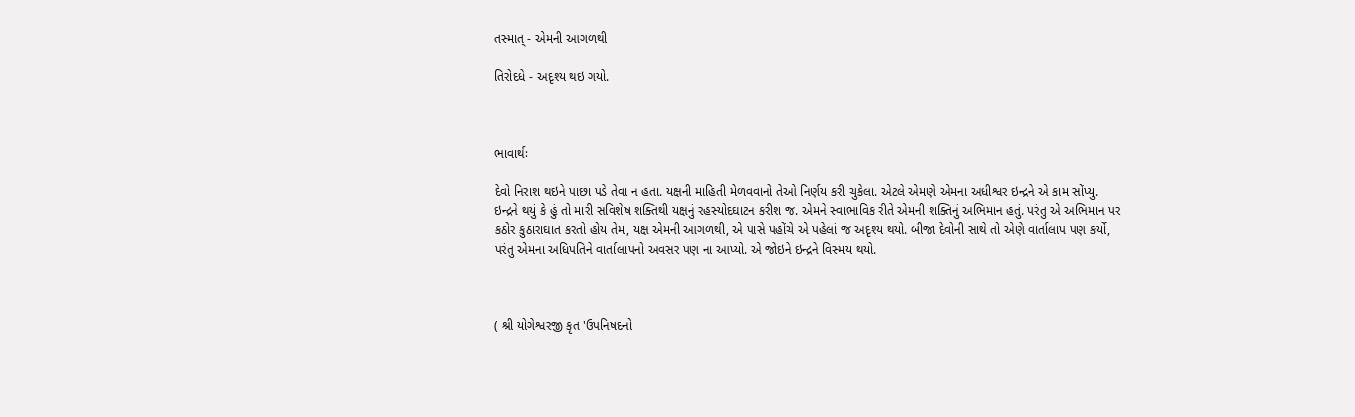તસ્માત્ - એમની આગળથી

તિરોદધે - અદૃશ્ય થઇ ગયો.



ભાવાર્થઃ

દેવો નિરાશ થઇને પાછા પડે તેવા ન હતા. યક્ષની માહિતી મેળવવાનો તેઓ નિર્ણય કરી ચુકેલા. એટલે એમણે એમના અધીશ્વર ઇન્દ્રને એ કામ સોંપ્યુ. ઇન્દ્રને થયું કે હું તો મારી સવિશેષ શક્તિથી યક્ષનું રહસ્યોદઘાટન કરીશ જ. એમને સ્વાભાવિક રીતે એમની શક્તિનું અભિમાન હતું. પરંતુ એ અભિમાન પર કઠોર કુઠારાઘાત કરતો હોય તેમ, યક્ષ એમની આગળથી, એ પાસે પહોંચે એ પહેલાં જ અદૃશ્ય થયો. બીજા દેવોની સાથે તો એણે વાર્તાલાપ પણ કર્યો, પરંતુ એમના અધિપતિને વાર્તાલાપનો અવસર પણ ના આપ્યો. એ જોઇને ઇન્દ્રને વિસ્મય થયો.



( શ્રી યોગેશ્વરજી કૃત 'ઉપનિષદનો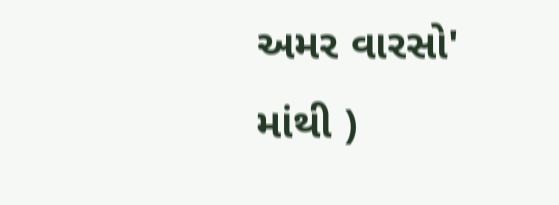અમર વારસો' માંથી )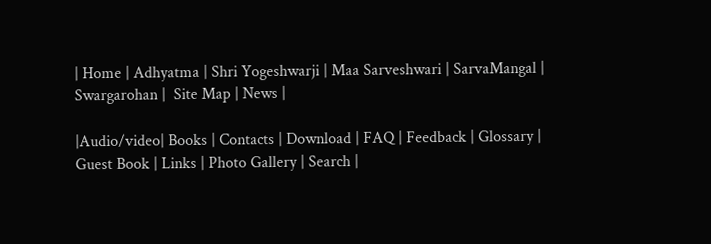| Home | Adhyatma | Shri Yogeshwarji | Maa Sarveshwari | SarvaMangal | Swargarohan |  Site Map | News |

|Audio/video| Books | Contacts | Download | FAQ | Feedback | Glossary | Guest Book | Links | Photo Gallery | Search |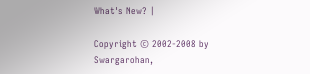What's New? |

Copyright © 2002-2008 by Swargarohan,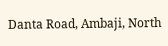Danta Road, Ambaji, North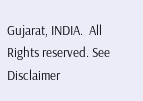Gujarat, INDIA.  All Rights reserved. See Disclaimer